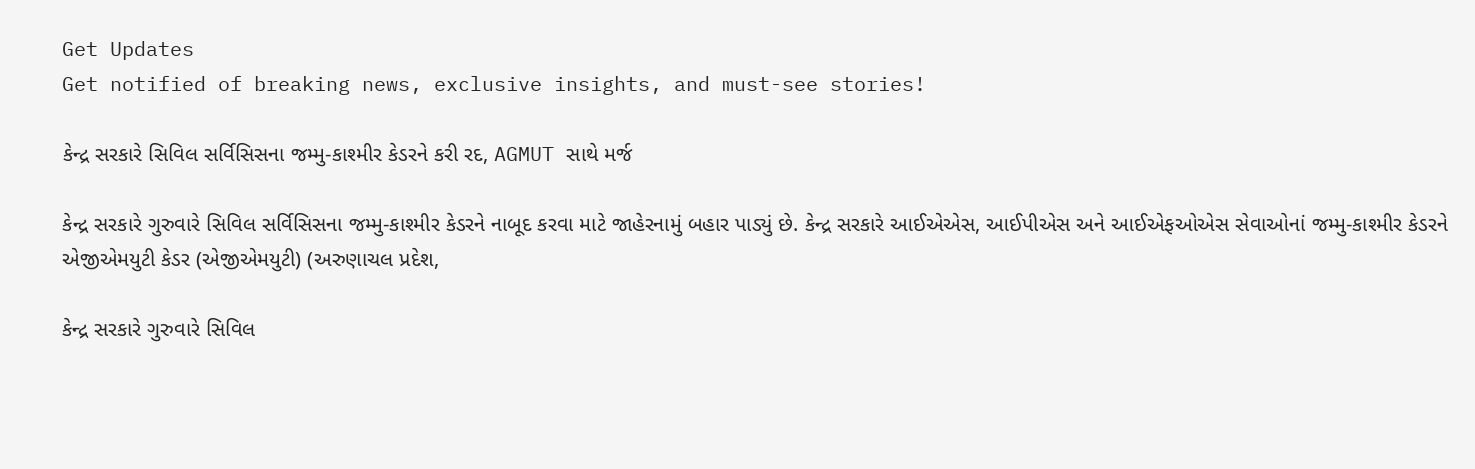Get Updates
Get notified of breaking news, exclusive insights, and must-see stories!

કેન્દ્ર સરકારે સિવિલ સર્વિસિસના જમ્મુ-કાશ્મીર કેડરને કરી રદ, AGMUT સાથે મર્જ

કેન્દ્ર સરકારે ગુરુવારે સિવિલ સર્વિસિસના જમ્મુ-કાશ્મીર કેડરને નાબૂદ કરવા માટે જાહેરનામું બહાર પાડ્યું છે. કેન્દ્ર સરકારે આઈએએસ, આઈપીએસ અને આઈએફઓએસ સેવાઓનાં જમ્મુ-કાશ્મીર કેડરને એજીએમયુટી કેડર (એજીએમયુટી) (અરુણાચલ પ્રદેશ,

કેન્દ્ર સરકારે ગુરુવારે સિવિલ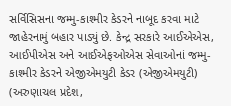સર્વિસિસના જમ્મુ-કાશ્મીર કેડરને નાબૂદ કરવા માટે જાહેરનામું બહાર પાડ્યું છે. કેન્દ્ર સરકારે આઈએએસ, આઈપીએસ અને આઈએફઓએસ સેવાઓનાં જમ્મુ-કાશ્મીર કેડરને એજીએમયુટી કેડર (એજીએમયુટી) (અરુણાચલ પ્રદેશ,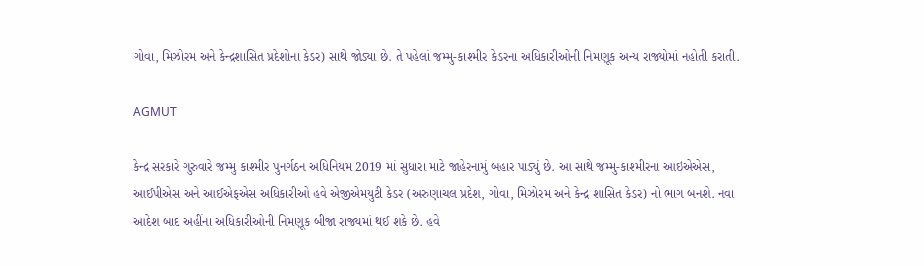ગોવા, મિઝોરમ અને કેન્દ્રશાસિત પ્રદેશોના કેડર) સાથે જોડ્યા છે. તે પહેલાં જમ્મુ-કાશ્મીર કેડરના અધિકારીઓની નિમણૂક અન્ય રાજ્યોમાં નહોતી કરાતી.

AGMUT

કેન્દ્ર સરકારે ગુરુવારે જમ્મુ કાશ્મીર પુનર્ગઠન અધિનિયમ 2019 માં સુધારા માટે જાહેરનામું બહાર પાડ્યું છે. આ સાથે જમ્મુ-કાશ્મીરના આઇએએસ, આઈપીએસ અને આઈએફએસ અધિકારીઓ હવે એજીએમયુટી કેડર (અરુણાચલ પ્રદેશ, ગોવા, મિઝોરમ અને કેન્દ્ર શાસિત કેડર) નો ભાગ બનશે. નવા આદેશ બાદ અહીંના અધિકારીઓની નિમણૂક બીજા રાજ્યમાં થઈ શકે છે. હવે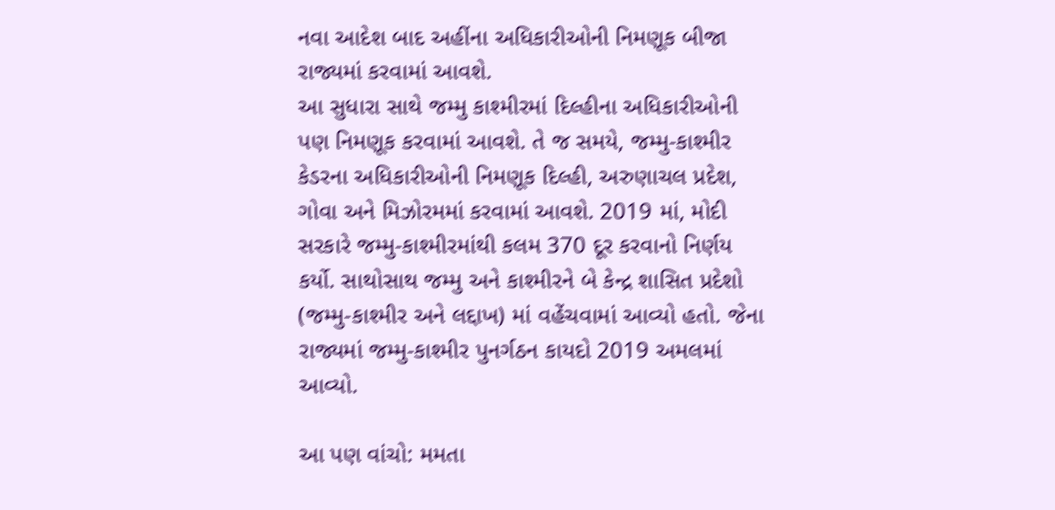નવા આદેશ બાદ અહીંના અધિકારીઓની નિમણૂક બીજા રાજ્યમાં કરવામાં આવશે.
આ સુધારા સાથે જમ્મુ કાશ્મીરમાં દિલ્હીના અધિકારીઓની પણ નિમણૂક કરવામાં આવશે. તે જ સમયે, જમ્મુ-કાશ્મીર કેડરના અધિકારીઓની નિમણૂક દિલ્હી, અરુણાચલ પ્રદેશ, ગોવા અને મિઝોરમમાં કરવામાં આવશે. 2019 માં, મોદી સરકારે જમ્મુ-કાશ્મીરમાંથી કલમ 370 દૂર કરવાનો નિર્ણય કર્યો. સાથોસાથ જમ્મુ અને કાશ્મીરને બે કેન્દ્ર શાસિત પ્રદેશો (જમ્મુ-કાશ્મીર અને લદ્દાખ) માં વહેંચવામાં આવ્યો હતો. જેના રાજ્યમાં જમ્મુ-કાશ્મીર પુનર્ગઠન કાયદો 2019 અમલમાં આવ્યો.

આ પણ વાંચો: મમતા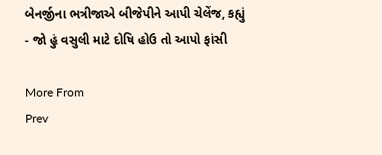બેનર્જીના ભત્રીજાએ બીજેપીને આપી ચેલેંજ, કહ્યું - જો હું વસુલી માટે દોષિ હોઉ તો આપો ફાંસી

More From
Prev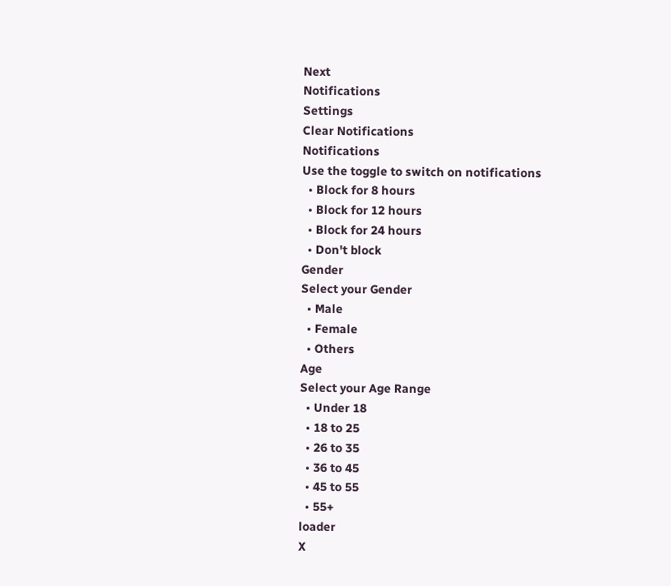Next
Notifications
Settings
Clear Notifications
Notifications
Use the toggle to switch on notifications
  • Block for 8 hours
  • Block for 12 hours
  • Block for 24 hours
  • Don't block
Gender
Select your Gender
  • Male
  • Female
  • Others
Age
Select your Age Range
  • Under 18
  • 18 to 25
  • 26 to 35
  • 36 to 45
  • 45 to 55
  • 55+
loader
X